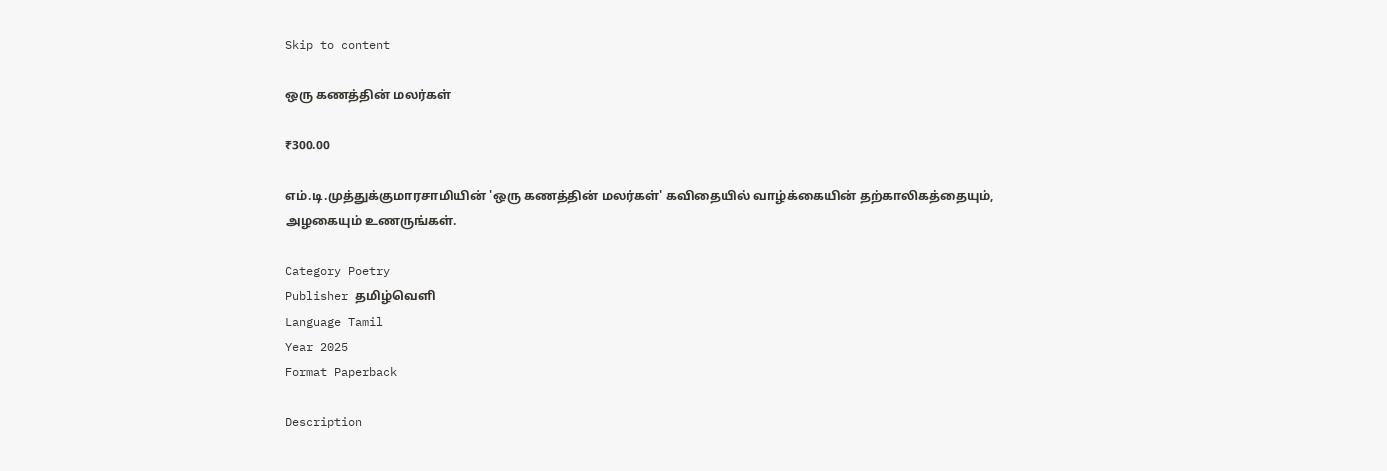Skip to content

ஒரு கணத்தின் மலர்கள்

₹300.00

எம்.டி.முத்துக்குமாரசாமியின் 'ஒரு கணத்தின் மலர்கள்' கவிதையில் வாழ்க்கையின் தற்காலிகத்தையும், அழகையும் உணருங்கள்.

Category Poetry
Publisher தமிழ்வெளி
Language Tamil
Year 2025
Format Paperback

Description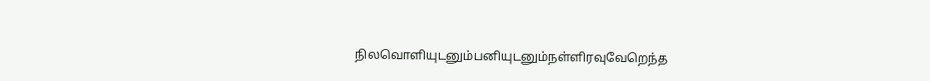நிலவொளியுடனும்பனியுடனும்நள்ளிரவுவேறெந்த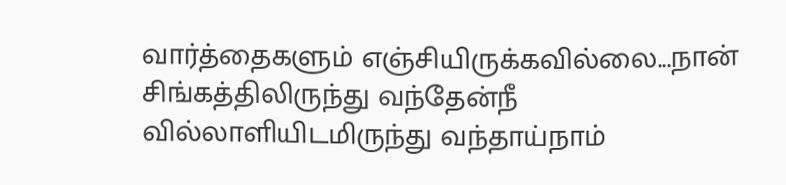வார்த்தைகளும் எஞ்சியிருக்கவில்லை...நான் சிங்கத்திலிருந்து வந்தேன்நீ வில்லாளியிடமிருந்து வந்தாய்நாம்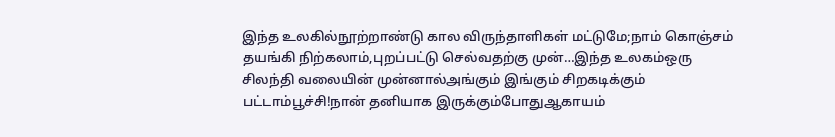இந்த உலகில்நூற்றாண்டு கால விருந்தாளிகள் மட்டுமே;நாம் கொஞ்சம் தயங்கி நிற்கலாம்,புறப்பட்டு செல்வதற்கு முன்…இந்த உலகம்ஒரு சிலந்தி வலையின் முன்னால்அங்கும் இங்கும் சிறகடிக்கும் பட்டாம்பூச்சி!நான் தனியாக இருக்கும்போதுஆகாயம்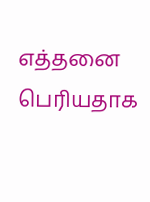எத்தனை பெரியதாக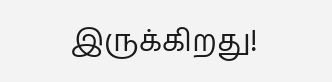இருக்கிறது!